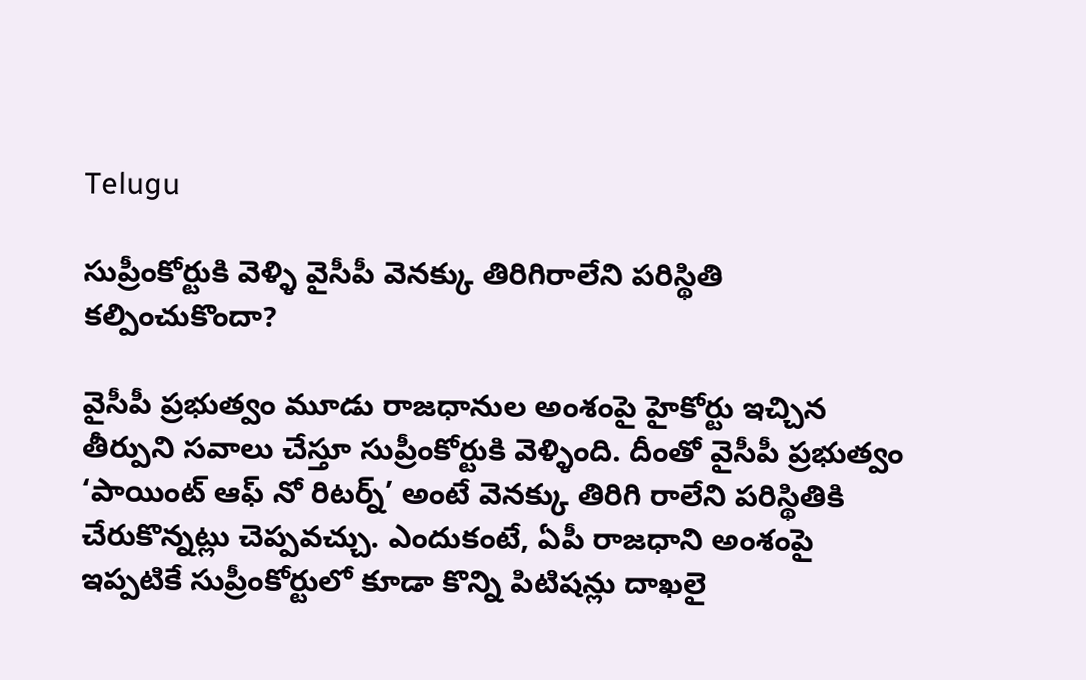Telugu

సుప్రీంకోర్టుకి వెళ్ళి వైసీపీ వెనక్కు తిరిగిరాలేని పరిస్థితి కల్పించుకొందా?

వైసీపీ ప్రభుత్వం మూడు రాజధానుల అంశంపై హైకోర్టు ఇచ్చిన తీర్పుని సవాలు చేస్తూ సుప్రీంకోర్టుకి వెళ్ళింది. దీంతో వైసీపీ ప్రభుత్వం ‘పాయింట్ ఆఫ్ నో రిటర్న్’ అంటే వెనక్కు తిరిగి రాలేని పరిస్థితికి చేరుకొన్నట్లు చెప్పవచ్చు. ఎందుకంటే, ఏపీ రాజధాని అంశంపై ఇప్పటికే సుప్రీంకోర్టులో కూడా కొన్ని పిటిషన్లు దాఖలై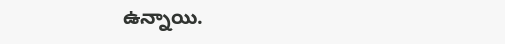ఉన్నాయి.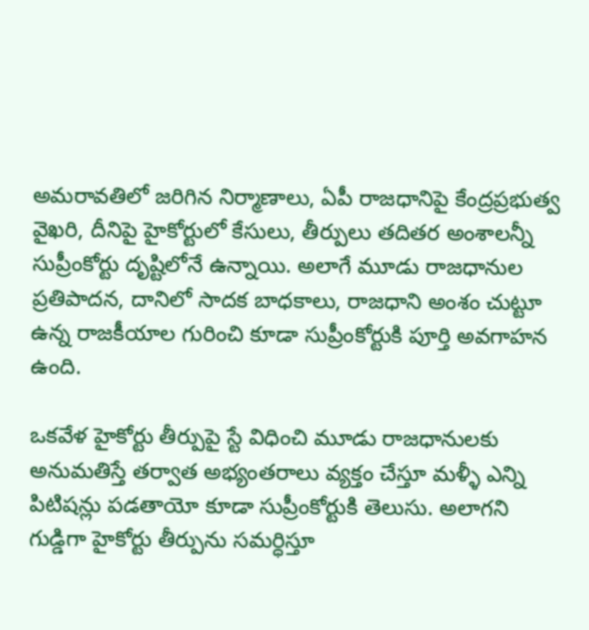అమరావతిలో జరిగిన నిర్మాణాలు, ఏపీ రాజధానిపై కేంద్రప్రభుత్వ వైఖరి, దీనిపై హైకోర్టులో కేసులు, తీర్పులు తదితర అంశాలన్నీ సుప్రీంకోర్టు దృష్టిలోనే ఉన్నాయి. అలాగే మూడు రాజధానుల ప్రతిపాదన, దానిలో సాదక బాధకాలు, రాజధాని అంశం చుట్టూ ఉన్న రాజకీయాల గురించి కూడా సుప్రీంకోర్టుకి పూర్తి అవగాహన ఉంది.

ఒకవేళ హైకోర్టు తీర్పుపై స్టే విధించి మూడు రాజధానులకు అనుమతిస్తే తర్వాత అభ్యంతరాలు వ్యక్తం చేస్తూ మళ్ళీ ఎన్ని పిటిషన్లు పడతాయో కూడా సుప్రీంకోర్టుకి తెలుసు. అలాగని గుడ్డిగా హైకోర్టు తీర్పును సమర్ధిస్తూ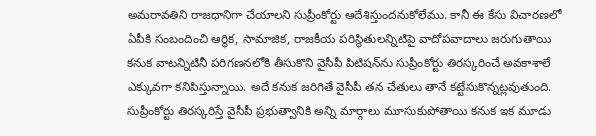అమరావతిని రాజధానిగా చేయాలని సుప్రీంకోర్టు ఆదేశిస్తుందనుకోలేము. కానీ ఈ కేసు విచారణలో ఏపీకి సంబందించి ఆర్ధిక, సామాజిక, రాజకీయ పరిస్థితులన్నిటిపై వాదోపవాదాలు జరుగుతాయి కనుక వాటన్నిటినీ పరిగణనలోకి తీసుకొని వైసీపీ పిటిషన్‌ను సుప్రీంకోర్టు తిరస్కరించే అవకాశాలే ఎక్కువగా కనిపిస్తున్నాయి. అదే కనుక జరిగితే వైసీపీ తన చేతులు తానే కట్టేసుకొన్నట్లవుతుంది. సుప్రీంకోర్టు తిరస్కరిస్తే వైసీపీ ప్రభుత్వానికి అన్ని మార్గాలు మూసుకుపోతాయి కనుక ఇక మూడు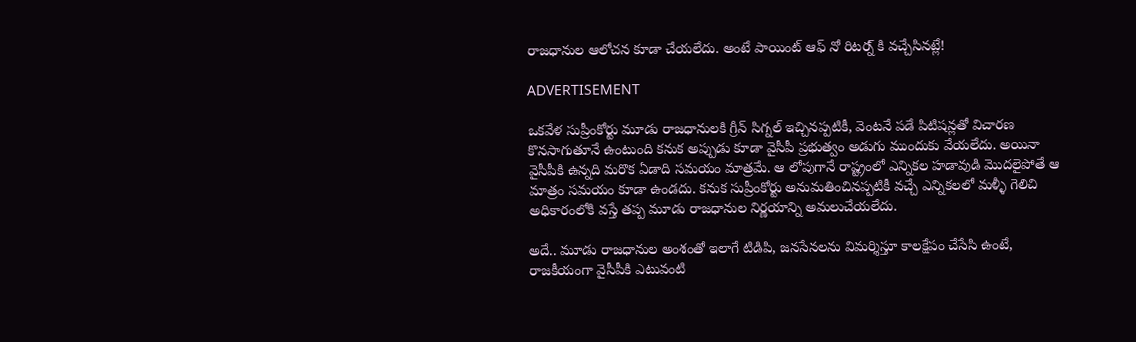రాజధానుల ఆలోచన కూడా చేయలేదు. అంటే పాయింట్ ఆఫ్ నో రిటర్న్ కి వచ్చేసినట్లే!

ADVERTISEMENT

ఒకవేళ సుప్రీంకోర్టు మూడు రాజధానులకి గ్రీన్ సిగ్నల్‌ ఇచ్చినప్పటికీ, వెంటనే పడే పిటిషన్లతో విచారణ కొనసాగుతూనే ఉంటుంది కనుక అప్పుడు కూడా వైసీపీ ప్రభుత్వం అడుగు ముందుకు వేయలేదు. అయినా వైసీపీకి ఉన్నది మరొక ఏడాది సమయం మాత్రమే. ఆ లోపుగానే రాష్ట్రంలో ఎన్నికల హడావుడి మొదలైపోతే ఆ మాత్రం సమయం కూడా ఉండదు. కనుక సుప్రీంకోర్టు అనుమతించినప్పటికీ వచ్చే ఎన్నికలలో మళ్ళీ గెలిచి అధికారంలోకి వస్తే తప్ప మూడు రాజధానుల నిర్ణయాన్ని అమలుచేయలేదు.

అదే.. మూడు రాజధానుల అంశంతో ఇలాగే టిడిపి, జనసేనలను విమర్శిస్తూ కాలక్షేపం చేసేసి ఉంటే, రాజకీయంగా వైసీపీకి ఎటువంటి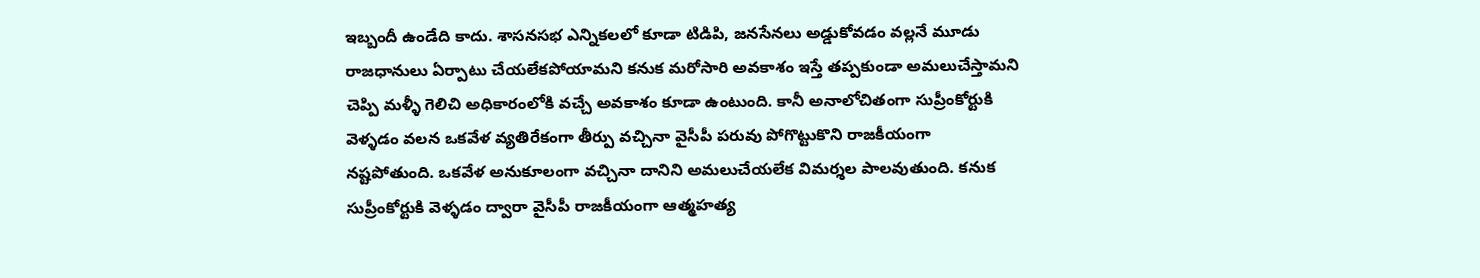ఇబ్బందీ ఉండేది కాదు. శాసనసభ ఎన్నికలలో కూడా టిడిపి, జనసేనలు అడ్డుకోవడం వల్లనే మూడు రాజధానులు ఏర్పాటు చేయలేకపోయామని కనుక మరోసారి అవకాశం ఇస్తే తప్పకుండా అమలుచేస్తామని చెప్పి మళ్ళీ గెలిచి అధికారంలోకి వచ్చే అవకాశం కూడా ఉంటుంది. కానీ అనాలోచితంగా సుప్రీంకోర్టుకి వెళ్ళడం వలన ఒకవేళ వ్యతిరేకంగా తీర్పు వచ్చినా వైసీపీ పరువు పోగొట్టుకొని రాజకీయంగా నష్టపోతుంది. ఒకవేళ అనుకూలంగా వచ్చినా దానిని అమలుచేయలేక విమర్శల పాలవుతుంది. కనుక సుప్రీంకోర్టుకి వెళ్ళడం ద్వారా వైసీపీ రాజకీయంగా ఆత్మహత్య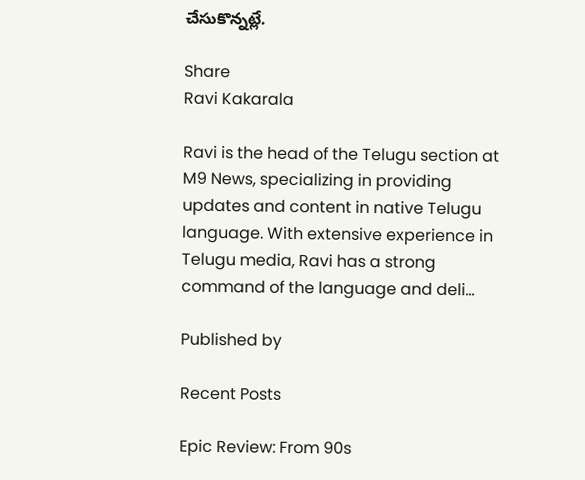చేసుకొన్నట్లే.

Share
Ravi Kakarala

Ravi is the head of the Telugu section at M9 News, specializing in providing updates and content in native Telugu language. With extensive experience in Telugu media, Ravi has a strong command of the language and deli…

Published by

Recent Posts

Epic Review: From 90s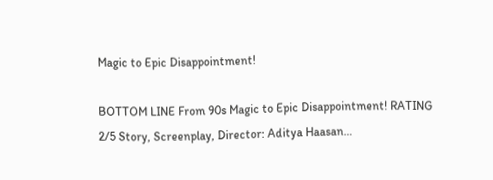Magic to Epic Disappointment!

BOTTOM LINE From 90s Magic to Epic Disappointment! RATING 2/5 Story, Screenplay, Director: Aditya Haasan…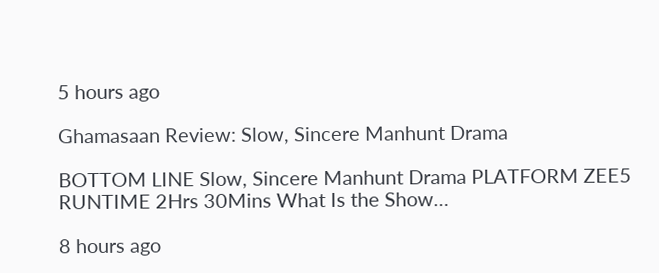5 hours ago

Ghamasaan Review: Slow, Sincere Manhunt Drama

BOTTOM LINE Slow, Sincere Manhunt Drama PLATFORM ZEE5 RUNTIME 2Hrs 30Mins What Is the Show…

8 hours ago